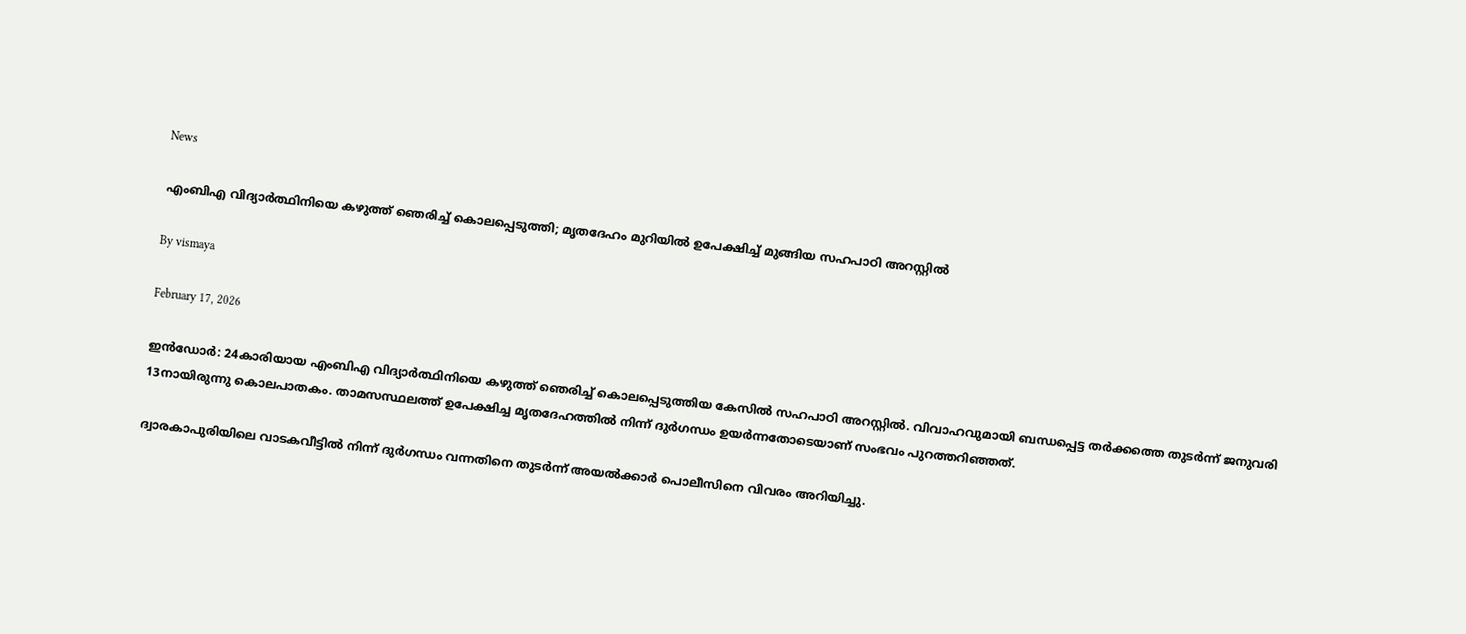News

എംബിഎ വിദ്യാര്‍ത്ഥിനിയെ കഴുത്ത് ഞെരിച്ച് കൊലപ്പെടുത്തി; മൃതദേഹം മുറിയില്‍ ഉപേക്ഷിച്ച് മുങ്ങിയ സഹപാഠി അറസ്റ്റില്‍

By vismaya

February 17, 2026

ഇന്‍ഡോര്‍: 24കാരിയായ എംബിഎ വിദ്യാര്‍ത്ഥിനിയെ കഴുത്ത് ഞെരിച്ച് കൊലപ്പെടുത്തിയ കേസില്‍ സഹപാഠി അറസ്റ്റില്‍. വിവാഹവുമായി ബന്ധപ്പെട്ട തര്‍ക്കത്തെ തുടര്‍ന്ന് ജനുവരി 13നായിരുന്നു കൊലപാതകം. താമസസ്ഥലത്ത് ഉപേക്ഷിച്ച മൃതദേഹത്തില്‍ നിന്ന് ദുര്‍ഗന്ധം ഉയര്‍ന്നതോടെയാണ് സംഭവം പുറത്തറിഞ്ഞത്.

ദ്വാരകാപുരിയിലെ വാടകവീട്ടില്‍ നിന്ന് ദുര്‍ഗന്ധം വന്നതിനെ തുടര്‍ന്ന് അയല്‍ക്കാര്‍ പൊലീസിനെ വിവരം അറിയിച്ചു.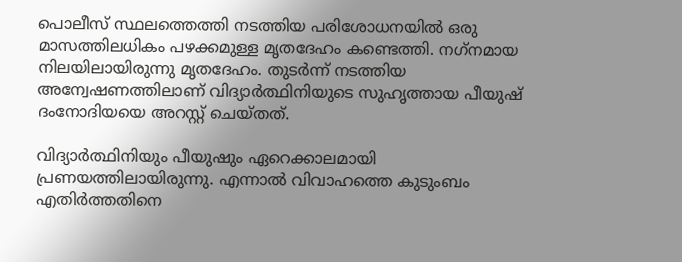പൊലീസ് സ്ഥലത്തെത്തി നടത്തിയ പരിശോധനയില്‍ ഒരു മാസത്തിലധികം പഴക്കമുള്ള മൃതദേഹം കണ്ടെത്തി. നഗ്‌നമായ നിലയിലായിരുന്നു മൃതദേഹം. തുടര്‍ന്ന് നടത്തിയ അന്വേഷണത്തിലാണ് വിദ്യാര്‍ത്ഥിനിയുടെ സുഹൃത്തായ പീയുഷ് ദംനോദിയയെ അറസ്റ്റ് ചെയ്തത്.

വിദ്യാര്‍ത്ഥിനിയും പീയുഷും ഏറെക്കാലമായി പ്രണയത്തിലായിരുന്നു. എന്നാല്‍ വിവാഹത്തെ കുടുംബം എതിര്‍ത്തതിനെ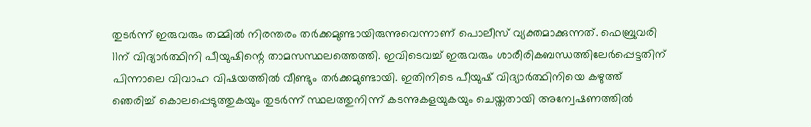തുടര്‍ന്ന് ഇരുവരും തമ്മില്‍ നിരന്തരം തര്‍ക്കമുണ്ടായിരുന്നുവെന്നാണ് പൊലീസ് വ്യക്തമാക്കുന്നത്. ഫെബ്രുവരി 11ന് വിദ്യാര്‍ത്ഥിനി പീയുഷിന്റെ താമസസ്ഥലത്തെത്തി. ഇവിടെവച്ച് ഇരുവരും ശാരീരികബന്ധത്തിലേര്‍പ്പെട്ടതിന് പിന്നാലെ വിവാഹ വിഷയത്തില്‍ വീണ്ടും തര്‍ക്കമുണ്ടായി. ഇതിനിടെ പീയുഷ് വിദ്യാര്‍ത്ഥിനിയെ കഴുത്ത് ഞെരിച്ച് കൊലപ്പെടുത്തുകയും തുടര്‍ന്ന് സ്ഥലത്തുനിന്ന് കടന്നുകളയുകയും ചെയ്തതായി അന്വേഷണത്തില്‍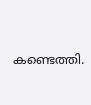കണ്ടെത്തി.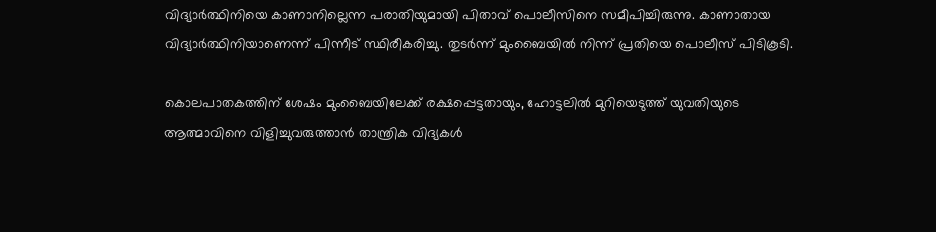വിദ്യാര്‍ത്ഥിനിയെ കാണാനില്ലെന്ന പരാതിയുമായി പിതാവ് പൊലീസിനെ സമീപിച്ചിരുന്നു. കാണാതായ വിദ്യാര്‍ത്ഥിനിയാണെന്ന് പിന്നീട് സ്ഥിരീകരിച്ചു. തുടര്‍ന്ന് മുംബൈയില്‍ നിന്ന് പ്രതിയെ പൊലീസ് പിടികൂടി.

കൊലപാതകത്തിന് ശേഷം മുംബൈയിലേക്ക് രക്ഷപ്പെട്ടതായും, ഹോട്ടലില്‍ മുറിയെടുത്ത് യുവതിയുടെ ആത്മാവിനെ വിളിച്ചുവരുത്താന്‍ താന്ത്രിക വിദ്യകള്‍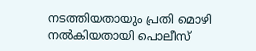നടത്തിയതായും പ്രതി മൊഴി നല്‍കിയതായി പൊലീസ്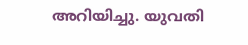അറിയിച്ചു. യുവതി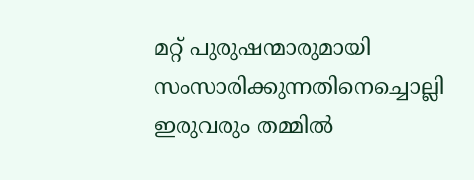മറ്റ് പുരുഷന്മാരുമായി സംസാരിക്കുന്നതിനെച്ചൊല്ലി ഇരുവരും തമ്മില്‍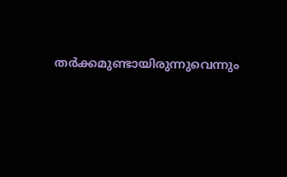തര്‍ക്കമുണ്ടായിരുന്നുവെന്നും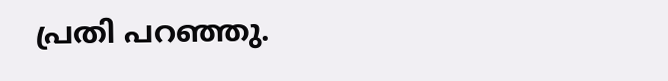പ്രതി പറഞ്ഞു.